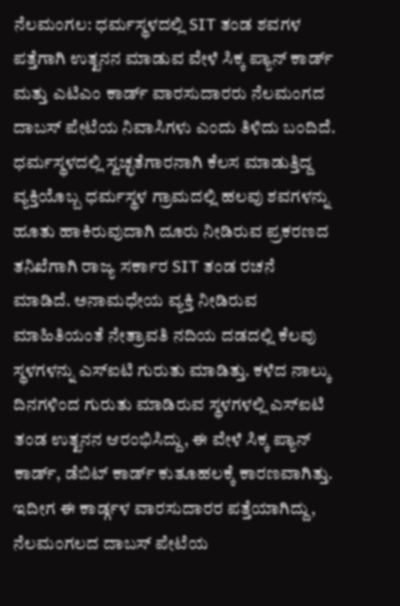ನೆಲಮಂಗಲ: ಧರ್ಮಸ್ಥಳದಲ್ಲಿ SIT ತಂಡ ಶವಗಳ ಪತ್ತೆಗಾಗಿ ಉತ್ಖನನ ಮಾಡುವ ವೇಳೆ ಸಿಕ್ಕ ಪ್ಯಾನ್ ಕಾರ್ಡ್ ಮತ್ತು ಎಟಿಎಂ ಕಾರ್ಡ್ ವಾರಸುದಾರರು ನೆಲಮಂಗದ ದಾಬಸ್ ಪೇಟೆಯ ನಿವಾಸಿಗಳು ಎಂದು ತಿಳಿದು ಬಂದಿದೆ.
ಧರ್ಮಸ್ಥಳದಲ್ಲಿ ಸ್ವಚ್ಛತೆಗಾರನಾಗಿ ಕೆಲಸ ಮಾಡುತ್ತಿದ್ದ ವ್ಯಕ್ತಿಯೊಬ್ಬ ಧರ್ಮಸ್ಥಳ ಗ್ರಾಮದಲ್ಲಿ ಹಲವು ಶವಗಳನ್ನು ಹೂತು ಹಾಕಿರುವುದಾಗಿ ದೂರು ನೀಡಿರುವ ಪ್ರಕರಣದ ತನಿಖೆಗಾಗಿ ರಾಜ್ಯ ಸರ್ಕಾರ SIT ತಂಡ ರಚನೆ ಮಾಡಿದೆ. ಅನಾಮಧೇಯ ವ್ಯಕ್ತಿ ನೀಡಿರುವ ಮಾಹಿತಿಯಂತೆ ನೇತ್ರಾವತಿ ನದಿಯ ದಡದಲ್ಲಿ ಕೆಲವು ಸ್ಥಳಗಳನ್ನು ಎಸ್ಐಟಿ ಗುರುತು ಮಾಡಿತ್ತು. ಕಳೆದ ನಾಲ್ಕು ದಿನಗಳಿಂದ ಗುರುತು ಮಾಡಿರುವ ಸ್ಥಳಗಳಲ್ಲಿ ಎಸ್ಐಟಿ ತಂಡ ಉತ್ಖನನ ಆರಂಭಿಸಿದ್ದು, ಈ ವೇಳೆ ಸಿಕ್ಕ ಪ್ಯಾನ್ ಕಾರ್ಡ್, ಡೆಬಿಟ್ ಕಾರ್ಡ್ ಕುತೂಹಲಕ್ಕೆ ಕಾರಣವಾಗಿತ್ತು.
ಇದೀಗ ಈ ಕಾರ್ಡ್ಗಳ ವಾರಸುದಾರರ ಪತ್ತೆಯಾಗಿದ್ದು, ನೆಲಮಂಗಲದ ದಾಬಸ್ ಪೇಟೆಯ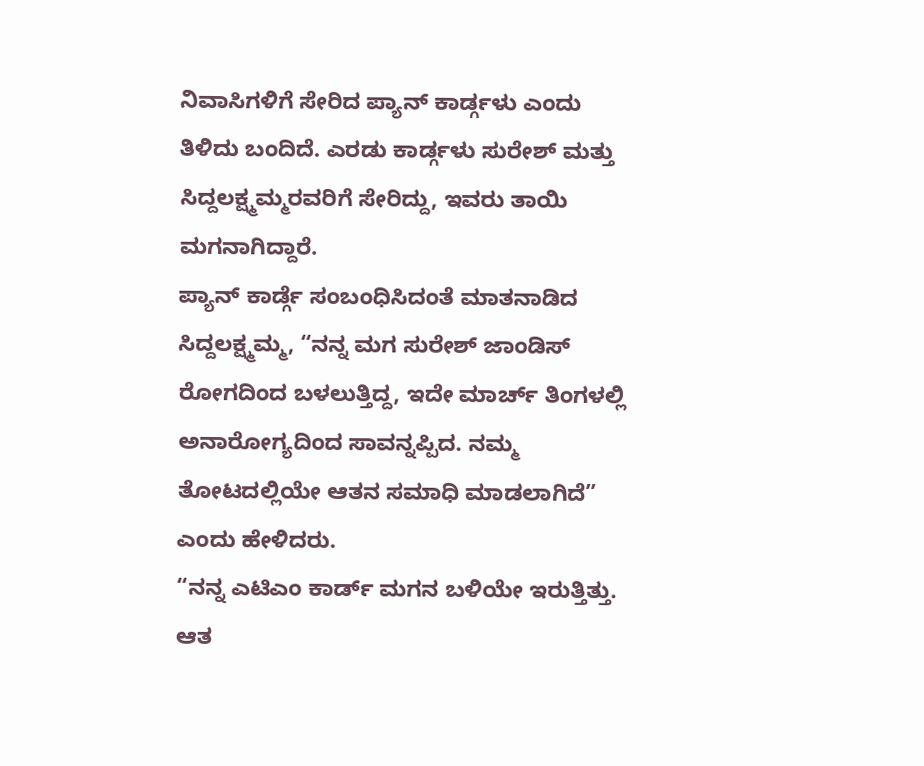ನಿವಾಸಿಗಳಿಗೆ ಸೇರಿದ ಪ್ಯಾನ್ ಕಾರ್ಡ್ಗಳು ಎಂದು ತಿಳಿದು ಬಂದಿದೆ. ಎರಡು ಕಾರ್ಡ್ಗಳು ಸುರೇಶ್ ಮತ್ತು ಸಿದ್ದಲಕ್ಷ್ಮಮ್ಮರವರಿಗೆ ಸೇರಿದ್ದು, ಇವರು ತಾಯಿ ಮಗನಾಗಿದ್ದಾರೆ.
ಪ್ಯಾನ್ ಕಾರ್ಡ್ಗೆ ಸಂಬಂಧಿಸಿದಂತೆ ಮಾತನಾಡಿದ ಸಿದ್ದಲಕ್ಷ್ಮಮ್ಮ, “ನನ್ನ ಮಗ ಸುರೇಶ್ ಜಾಂಡಿಸ್ ರೋಗದಿಂದ ಬಳಲುತ್ತಿದ್ದ, ಇದೇ ಮಾರ್ಚ್ ತಿಂಗಳಲ್ಲಿ ಅನಾರೋಗ್ಯದಿಂದ ಸಾವನ್ನಪ್ಪಿದ. ನಮ್ಮ ತೋಟದಲ್ಲಿಯೇ ಆತನ ಸಮಾಧಿ ಮಾಡಲಾಗಿದೆ” ಎಂದು ಹೇಳಿದರು.
“ನನ್ನ ಎಟಿಎಂ ಕಾರ್ಡ್ ಮಗನ ಬಳಿಯೇ ಇರುತ್ತಿತ್ತು. ಆತ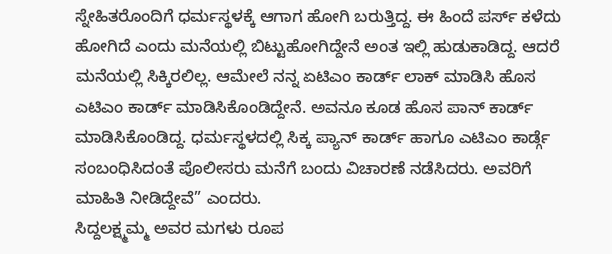ಸ್ನೇಹಿತರೊಂದಿಗೆ ಧರ್ಮಸ್ಥಳಕ್ಕೆ ಆಗಾಗ ಹೋಗಿ ಬರುತ್ತಿದ್ದ. ಈ ಹಿಂದೆ ಪರ್ಸ್ ಕಳೆದು ಹೋಗಿದೆ ಎಂದು ಮನೆಯಲ್ಲಿ ಬಿಟ್ಟುಹೋಗಿದ್ದೇನೆ ಅಂತ ಇಲ್ಲಿ ಹುಡುಕಾಡಿದ್ದ. ಆದರೆ ಮನೆಯಲ್ಲಿ ಸಿಕ್ಕಿರಲಿಲ್ಲ. ಆಮೇಲೆ ನನ್ನ ಏಟಿಎಂ ಕಾರ್ಡ್ ಲಾಕ್ ಮಾಡಿಸಿ ಹೊಸ ಎಟಿಎಂ ಕಾರ್ಡ್ ಮಾಡಿಸಿಕೊಂಡಿದ್ದೇನೆ. ಅವನೂ ಕೂಡ ಹೊಸ ಪಾನ್ ಕಾರ್ಡ್ ಮಾಡಿಸಿಕೊಂಡಿದ್ದ. ಧರ್ಮಸ್ಥಳದಲ್ಲಿ ಸಿಕ್ಕ ಪ್ಯಾನ್ ಕಾರ್ಡ್ ಹಾಗೂ ಎಟಿಎಂ ಕಾರ್ಡ್ಗೆ ಸಂಬಂಧಿಸಿದಂತೆ ಪೊಲೀಸರು ಮನೆಗೆ ಬಂದು ವಿಚಾರಣೆ ನಡೆಸಿದರು. ಅವರಿಗೆ ಮಾಹಿತಿ ನೀಡಿದ್ದೇವೆ” ಎಂದರು.
ಸಿದ್ದಲಕ್ಷ್ಮಮ್ಮ ಅವರ ಮಗಳು ರೂಪ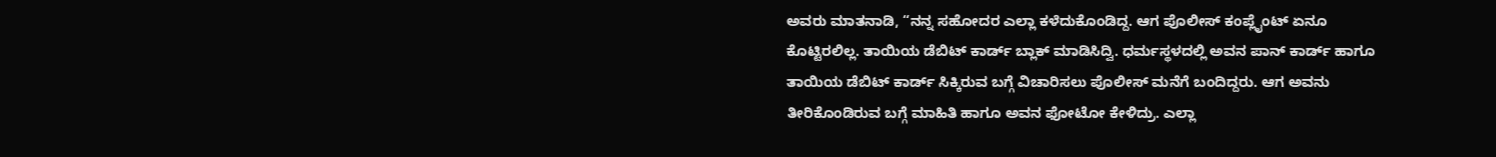ಅವರು ಮಾತನಾಡಿ, “ನನ್ನ ಸಹೋದರ ಎಲ್ಲಾ ಕಳೆದುಕೊಂಡಿದ್ದ. ಆಗ ಪೊಲೀಸ್ ಕಂಪ್ಲೈಂಟ್ ಏನೂ ಕೊಟ್ಟಿರಲಿಲ್ಲ. ತಾಯಿಯ ಡೆಬಿಟ್ ಕಾರ್ಡ್ ಬ್ಲಾಕ್ ಮಾಡಿಸಿದ್ವಿ. ಧರ್ಮಸ್ಥಳದಲ್ಲಿ ಅವನ ಪಾನ್ ಕಾರ್ಡ್ ಹಾಗೂ ತಾಯಿಯ ಡೆಬಿಟ್ ಕಾರ್ಡ್ ಸಿಕ್ಕಿರುವ ಬಗ್ಗೆ ವಿಚಾರಿಸಲು ಪೊಲೀಸ್ ಮನೆಗೆ ಬಂದಿದ್ದರು. ಆಗ ಅವನು ತೀರಿಕೊಂಡಿರುವ ಬಗ್ಗೆ ಮಾಹಿತಿ ಹಾಗೂ ಅವನ ಫೋಟೋ ಕೇಳಿದ್ರು. ಎಲ್ಲಾ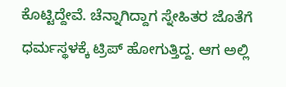ಕೊಟ್ಟಿದ್ದೇವೆ. ಚೆನ್ನಾಗಿದ್ದಾಗ ಸ್ನೇಹಿತರ ಜೊತೆಗೆ ಧರ್ಮಸ್ಥಳಕ್ಕೆ ಟ್ರಿಪ್ ಹೋಗುತ್ತಿದ್ದ. ಆಗ ಅಲ್ಲಿ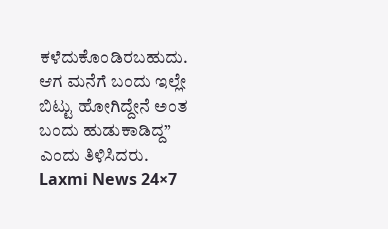ಕಳೆದುಕೊಂಡಿರಬಹುದು. ಆಗ ಮನೆಗೆ ಬಂದು ಇಲ್ಲೇ ಬಿಟ್ಟು ಹೋಗಿದ್ದೇನೆ ಅಂತ ಬಂದು ಹುಡುಕಾಡಿದ್ದ” ಎಂದು ತಿಳಿಸಿದರು.
Laxmi News 24×7